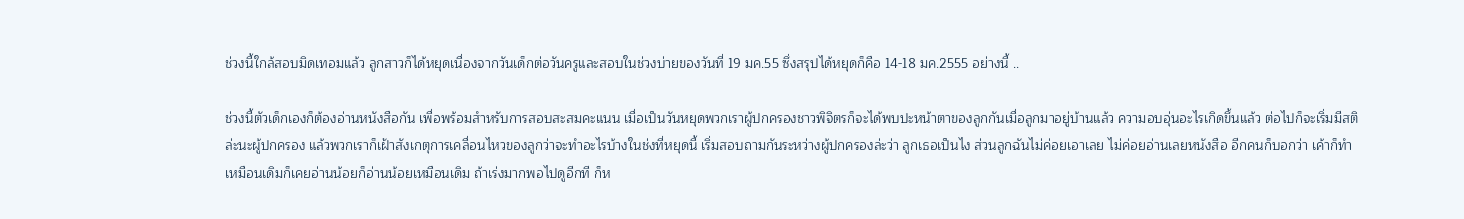ช่วงนี้ใกล้สอบมิดเทอมแล้ว ลูกสาวก็ได้หยุดเนื่องจากวันเด็กต่อวันครูและสอบในช่วงบ่ายของวันที่ 19 มค.55 ซึ่งสรุปได้หยุดก็คือ 14-18 มค.2555 อย่างนี้ ..

ช่วงนี้ตัวเด็กเองก็ต้องอ่านหนังสือกัน เพื่อพร้อมสำหรับการสอบสะสมคะแนน เมื่อเป็นวันหยุดพวกเราผู้ปกครองชาวพิจิตรก็จะได้พบปะหน้าตาของลูกกันเมื่อลูกมาอยู่บ้านแล้ว ความอบอุ่นอะไรเกิดขึ้นแล้ว ต่อไปก็จะเริ่มมีสติล่ะนะผู้ปกครอง แล้วพวกเราก็เฝ้าสังเกตุการเคลื่อนไหวของลูกว่าจะทำอะไรบ้างในช่งที่หยุดนี้ เริ่มสอบถามกันระหว่างผู้ปกครองล่ะว่า ลูกเธอเป็นไง ส่วนลูกฉันไม่ค่อยเอาเลย ไม่ค่อยอ่านเลยหนังสือ อีกคนก็บอกว่า เค้าก็ทำเหมือนเดิมก็เคยอ่านน้อยก็อ่านน้อยเหมือนเดิม ถ้าเร่งมากพอไปดูอีกที ก็ห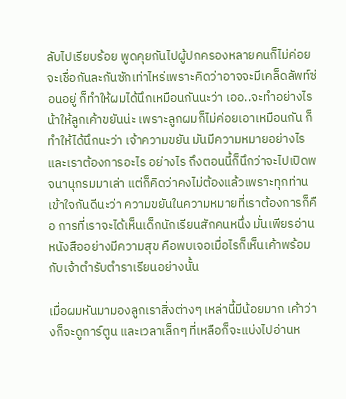ลับไปเรียบร้อย พูดคุยกันไปผู้ปกครองหลายคนก็ไม่ค่อยจะเชื่อกันละกันซักเท่าไหร่เพราะคิดว่าอาจจะมีเคล็ดลัพท์ซ่อนอยู่ ก็ทำให้ผมได้นึกเหมือนกันนะว่า เออ..จะทำอย่างไรน้าให้ลูกเค้าขยันน่ะ เพราะลูกผมก็ไม่ค่อยเอาเหมือนกัน ก็ทำให้ได้นึกนะว่า เจ้าความขยัน มันมีความหมายอย่างไร และเราต้องการอะไร อย่างไร ถึงตอนนี้ก็นึกว่าจะไปเปิดพจนานุกรมมาเล่า แต่ก็คิดว่าคงไม่ต้องแล้วเพราะทุกท่านเข้าใจกันดีนะว่า ความขยันในความหมายที่เราต้องการก็คือ การที่เราจะได้เห็นเด็กนักเรียนสักคนหนึ่ง มั่นเพียรอ่านหนังสืออย่างมีความสุข คือพบเจอเมื่อไรก็เห็นเค้าพร้อมกับเจ้าตำรับตำราเรียนอย่างนั้น

เมื่อผมหันมามองลูกเราสิ่งต่างๆ เหล่านี้มีน้อยมาก เค้าว่างก็จะดูการ์ตูน และเวลาเล็กๆ ที่เหลือก็จะแบ่งไปอ่านห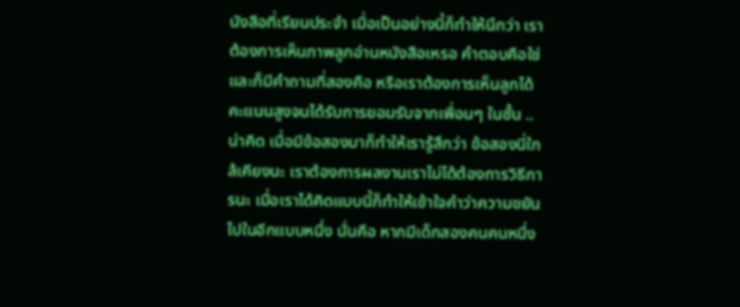นังสือที่เรียนประจำ เมื่อเป็นอย่างนี้ก็ทำให้นึกว่า เราต้องการเห็นภาพลูกอ่านหนังสือเหรอ คำตอบคือใช่ และก็มีคำถามที่สองคือ หรือเราต้องการเห็นลูกได้คะแนนสูงจนได้รับการยอมรับจากเพื่อนๆ ในชั้น ..น่าคิด เมื่อมีข้อสองมาก็ทำให้เรารู้สึกว่า ข้อสองนี่ใกล้เคียงนะ เราต้องการผลงานเราไม่ได้ต้องการวิธีการนะ เมื่อเราได้คิดแบบนี้ก็ทำให้เข้าใจคำว่าความขยันไปในอีกแบบหนึ่ง นั่นคือ หากมีเด็กสองคนคนหนึ่ง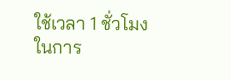ใช้เวลา 1 ชั่วโมงในการ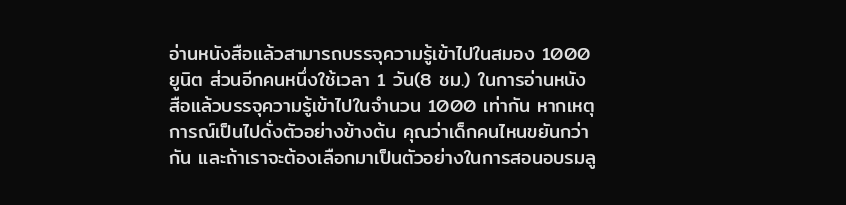อ่านหนังสือแล้วสามารถบรรจุความรู้เข้าไปในสมอง 1000 ยูนิต ส่วนอีกคนหนึ่งใช้เวลา 1 วัน(8 ชม.) ในการอ่านหนังสือแล้วบรรจุความรู้เข้าไปในจำนวน 1000 เท่ากัน หากเหตุการณ์เป็นไปดั่งตัวอย่างข้างต้น คุณว่าเด็กคนไหนขยันกว่ากัน และถ้าเราจะต้องเลือกมาเป็นตัวอย่างในการสอนอบรมลู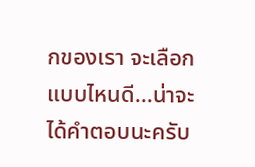กของเรา จะเลือกแบบไหนดี...น่าจะได้คำตอบนะครับ